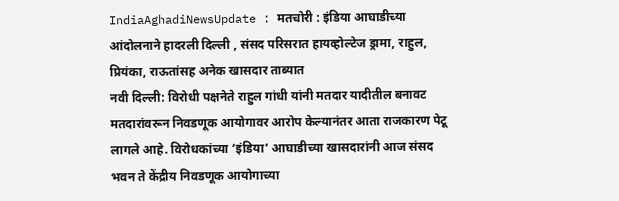IndiaAghadiNewsUpdate : मतचोरी : इंडिया आघाडीच्या आंदोलनाने हादरली दिल्ली , संसद परिसरात हायव्होल्टेज ड्रामा, राहुल, प्रियंका, राऊतांसह अनेक खासदार ताब्यात
नवी दिल्ली: विरोधी पक्षनेते राहुल गांधी यांनी मतदार यादीतील बनावट मतदारांवरून निवडणूक आयोगावर आरोप केल्यानंतर आता राजकारण पेटू लागले आहे. विरोधकांच्या ‘इंडिया’ आघाडीच्या खासदारांनी आज संसद भवन ते केंद्रीय निवडणूक आयोगाच्या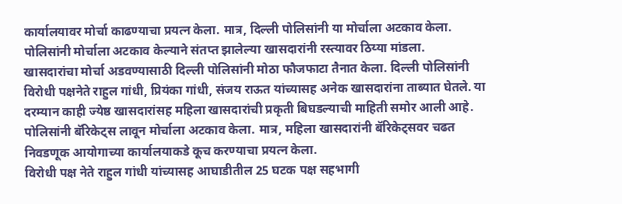कार्यालयावर मोर्चा काढण्याचा प्रयत्न केला. मात्र, दिल्ली पोलिसांनी या मोर्चाला अटकाव केला. पोलिसांनी मोर्चाला अटकाव केल्याने संतप्त झालेल्या खासदारांनी रस्त्यावर ठिय्या मांडला.
खासदारांचा मोर्चा अडवण्यासाठी दिल्ली पोलिसांनी मोठा फौजफाटा तैनात केला. दिल्ली पोलिसांनी विरोधी पक्षनेते राहुल गांधी, प्रियंका गांधी, संजय राऊत यांच्यासह अनेक खासदारांना ताब्यात घेतले. या दरम्यान काही ज्येष्ठ खासदारांसह महिला खासदारांची प्रकृती बिघडल्याची माहिती समोर आली आहे. पोलिसांनी बॅरिकेट्स लावून मोर्चाला अटकाव केला. मात्र, महिला खासदारांनी बॅरिकेट्सवर चढत निवडणूक आयोगाच्या कार्यालयाकडे कूच करण्याचा प्रयत्न केला.
विरोधी पक्ष नेते राहुल गांधी यांच्यासह आघाडीतील 25 घटक पक्ष सहभागी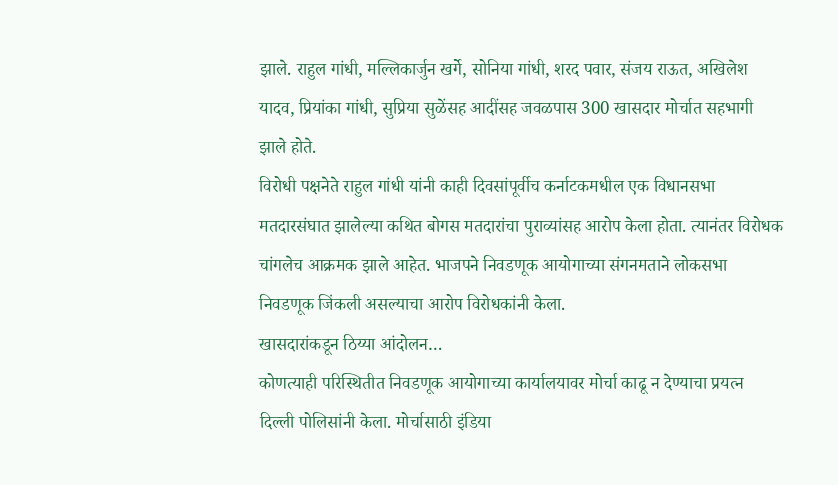झाले. राहुल गांधी, मल्लिकार्जुन खर्गे, सोनिया गांधी, शरद पवार, संजय राऊत, अखिलेश यादव, प्रियांका गांधी, सुप्रिया सुळेंसह आदींसह जवळपास 300 खासदार मोर्चात सहभागी झाले होते.
विरोधी पक्षनेते राहुल गांधी यांनी काही दिवसांपूर्वीच कर्नाटकमधील एक विधानसभा मतदारसंघात झालेल्या कथित बोगस मतदारांचा पुराव्यांसह आरोप केला होता. त्यानंतर विरोधक चांगलेच आक्रमक झाले आहेत. भाजपने निवडणूक आयोगाच्या संगनमताने लोकसभा निवडणूक जिंकली असल्याचा आरोप विरोधकांनी केला.
खासदारांकडून ठिय्या आंदोलन…
कोणत्याही परिस्थितीत निवडणूक आयोगाच्या कार्यालयावर मोर्चा काढू न देण्याचा प्रयत्न दिल्ली पोलिसांनी केला. मोर्चासाठी इंडिया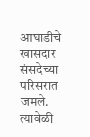आघाडीचे खासदार संसदेच्या परिसरात जमले. त्यावेळी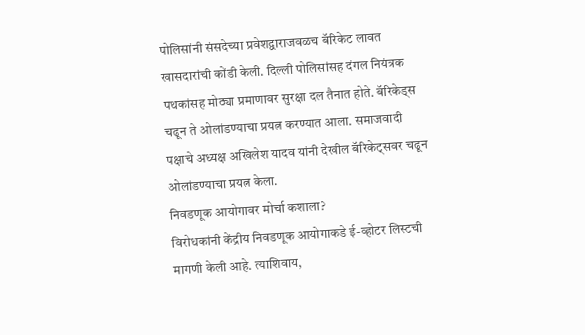पोलिसांनी संसदेच्या प्रवेशद्वाराजवळच बॅरिकेट लावत खासदारांची कोंडी केली. दिल्ली पोलिसांसह दंगल नियंत्रक पथकांसह मोठ्या प्रमाणावर सुरक्षा दल तैनात होते. बॅरिकेड्स चढून ते ओलांडण्याचा प्रयत्न करण्यात आला. समाजवादी पक्षाचे अध्यक्ष अखिलेश यादव यांनी देखील बॅरिकेट्सवर चढून ओलांडण्याचा प्रयत्न केला.
निवडणूक आयोगावर मोर्चा कशाला?
विरोधकांनी केंद्रीय निवडणूक आयोगाकडे ई-व्होटर लिस्टची मागणी केली आहे. त्याशिवाय,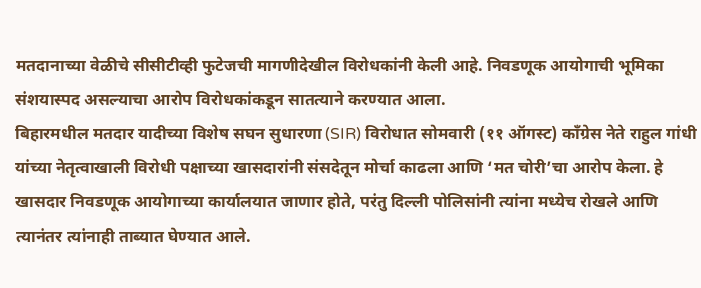मतदानाच्या वेळीचे सीसीटीव्ही फुटेजची मागणीदेखील विरोधकांनी केली आहे. निवडणूक आयोगाची भूमिका संशयास्पद असल्याचा आरोप विरोधकांकडून सातत्याने करण्यात आला.
बिहारमधील मतदार यादीच्या विशेष सघन सुधारणा (SIR) विरोधात सोमवारी (११ ऑगस्ट) काँग्रेस नेते राहुल गांधी यांच्या नेतृत्वाखाली विरोधी पक्षाच्या खासदारांनी संसदेतून मोर्चा काढला आणि ‘मत चोरी’चा आरोप केला. हे खासदार निवडणूक आयोगाच्या कार्यालयात जाणार होते, परंतु दिल्ली पोलिसांनी त्यांना मध्येच रोखले आणि त्यानंतर त्यांनाही ताब्यात घेण्यात आले.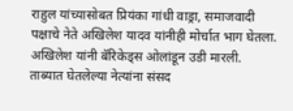राहुल यांच्यासोबत प्रियंका गांधी वाड्रा, समाजवादी पक्षाचे नेते अखिलेश यादव यांनीही मोर्चात भाग घेतला. अखिलेश यांनी बॅरिकेड्स ओलांडून उडी मारली.
ताब्यात घेतलेल्या नेत्यांना संसद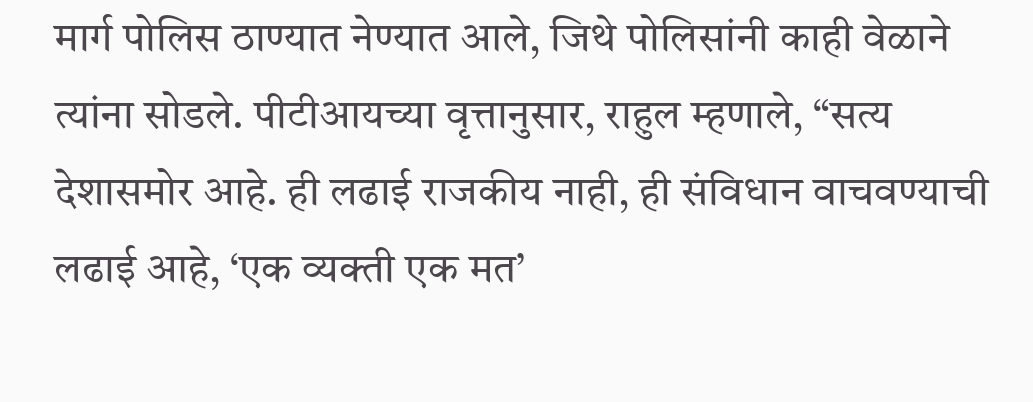मार्ग पोलिस ठाण्यात नेण्यात आले, जिथे पोलिसांनी काही वेळाने त्यांना सोडले. पीटीआयच्या वृत्तानुसार, राहुल म्हणाले, “सत्य देशासमोर आहे. ही लढाई राजकीय नाही, ही संविधान वाचवण्याची लढाई आहे, ‘एक व्यक्ती एक मत’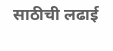साठीची लढाई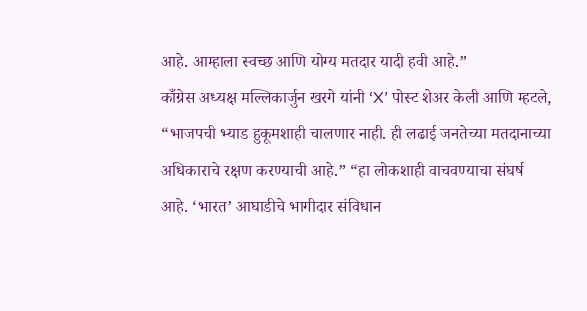आहे. आम्हाला स्वच्छ आणि योग्य मतदार यादी हवी आहे.”
काँग्रेस अध्यक्ष मल्लिकार्जुन खरगे यांनी ‘X’ पोस्ट शेअर केली आणि म्हटले, “भाजपची भ्याड हुकूमशाही चालणार नाही. ही लढाई जनतेच्या मतदानाच्या अधिकाराचे रक्षण करण्याची आहे.” “हा लोकशाही वाचवण्याचा संघर्ष आहे. ‘भारत’ आघाडीचे भागीदार संविधान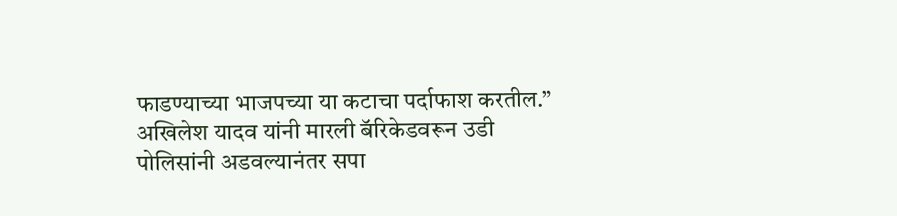फाडण्याच्या भाजपच्या या कटाचा पर्दाफाश करतील.”
अखिलेश यादव यांनी मारली बॅरिकेडवरून उडी
पोलिसांनी अडवल्यानंतर सपा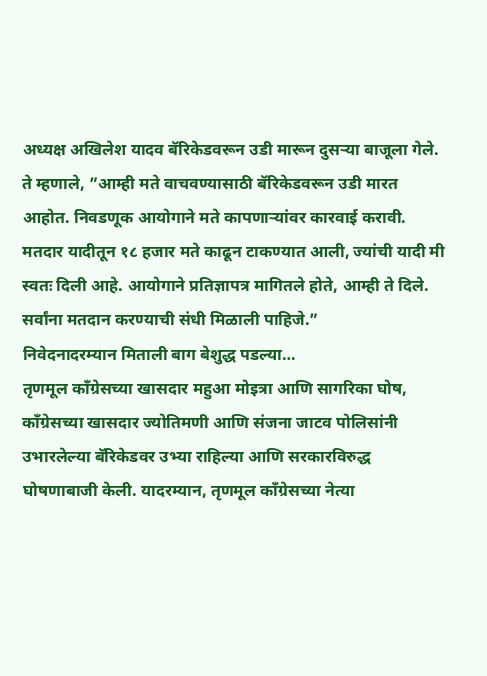अध्यक्ष अखिलेश यादव बॅरिकेडवरून उडी मारून दुसऱ्या बाजूला गेले. ते म्हणाले, ”आम्ही मते वाचवण्यासाठी बॅरिकेडवरून उडी मारत आहोत. निवडणूक आयोगाने मते कापणाऱ्यांवर कारवाई करावी. मतदार यादीतून १८ हजार मते काढून टाकण्यात आली, ज्यांची यादी मी स्वतः दिली आहे. आयोगाने प्रतिज्ञापत्र मागितले होते, आम्ही ते दिले. सर्वांना मतदान करण्याची संधी मिळाली पाहिजे.”
निवेदनादरम्यान मिताली बाग बेशुद्ध पडल्या…
तृणमूल काँग्रेसच्या खासदार महुआ मोइत्रा आणि सागरिका घोष, काँग्रेसच्या खासदार ज्योतिमणी आणि संजना जाटव पोलिसांनी उभारलेल्या बॅरिकेडवर उभ्या राहिल्या आणि सरकारविरुद्ध घोषणाबाजी केली. यादरम्यान, तृणमूल काँग्रेसच्या नेत्या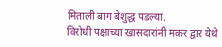मिताली बाग बेशुद्ध पडल्या.
विरोधी पक्षाच्या खासदारांनी मकर द्वार येथे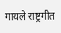गायले राष्ट्रगीत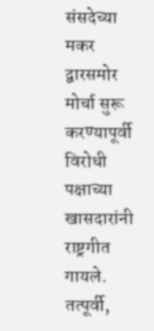संसदेच्या मकर द्वारसमोर मोर्चा सुरू करण्यापूर्वी विरोधी पक्षाच्या खासदारांनी राष्ट्रगीत गायले. तत्पूर्वी,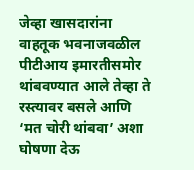जेव्हा खासदारांना वाहतूक भवनाजवळील पीटीआय इमारतीसमोर थांबवण्यात आले तेव्हा ते रस्त्यावर बसले आणि ‘मत चोरी थांबवा’ अशा घोषणा देऊ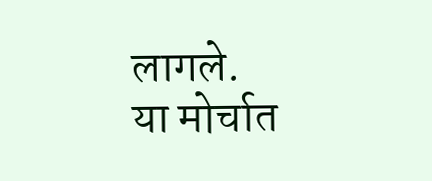लागले.
या मोर्चात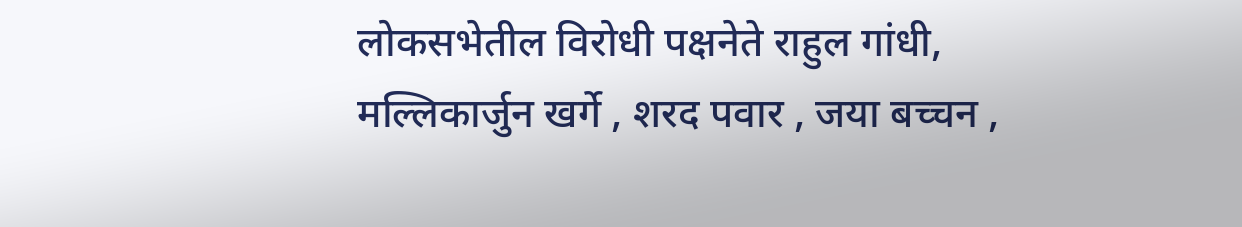लोकसभेतील विरोधी पक्षनेते राहुल गांधी, मल्लिकार्जुन खर्गे , शरद पवार , जया बच्चन ,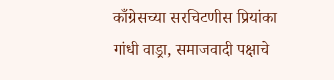काँग्रेसच्या सरचिटणीस प्रियांका गांधी वाड्रा, समाजवादी पक्षाचे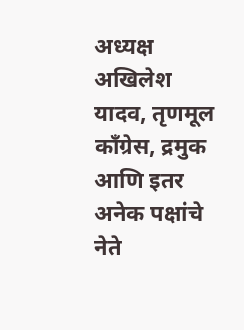अध्यक्ष अखिलेश यादव, तृणमूल काँग्रेस, द्रमुक आणि इतर अनेक पक्षांचे नेते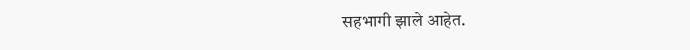सहभागी झाले आहेत.